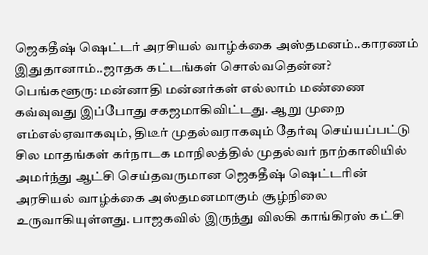ஜெகதீஷ் ஷெட்டர் அரசியல் வாழ்க்கை அஸ்தமனம்..காரணம் இதுதானாம்..ஜாதக கட்டங்கள் சொல்வதென்ன?
பெங்களூரு: மன்னாதி மன்னர்கள் எல்லாம் மண்ணை கவ்வுவது இப்போது சகஜமாகிவிட்டது. ஆறு முறை எம்எல்ஏவாகவும், திடீர் முதல்வராகவும் தேர்வு செய்யப்பட்டு சில மாதங்கள் கர்நாடக மாநிலத்தில் முதல்வர் நாற்காலியில் அமர்ந்து ஆட்சி செய்தவருமான ஜெகதீஷ் ஷெட்டரின் அரசியல் வாழ்க்கை அஸ்தமனமாகும் சூழ்நிலை உருவாகியுள்ளது. பாஜகவில் இருந்து விலகி காங்கிரஸ் கட்சி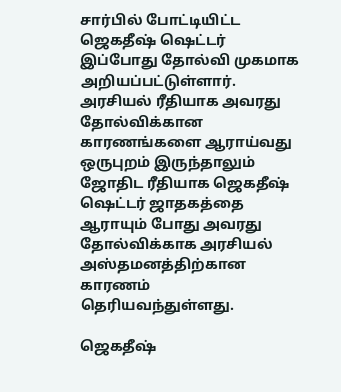சார்பில் போட்டியிட்ட ஜெகதீஷ் ஷெட்டர் இப்போது தோல்வி முகமாக அறியப்பட்டுள்ளார்.
அரசியல் ரீதியாக அவரது தோல்விக்கான காரணங்களை ஆராய்வது ஒருபுறம் இருந்தாலும் ஜோதிட ரீதியாக ஜெகதீஷ் ஷெட்டர் ஜாதகத்தை ஆராயும் போது அவரது தோல்விக்காக அரசியல் அஸ்தமனத்திற்கான காரணம் தெரியவந்துள்ளது.

ஜெகதீஷ்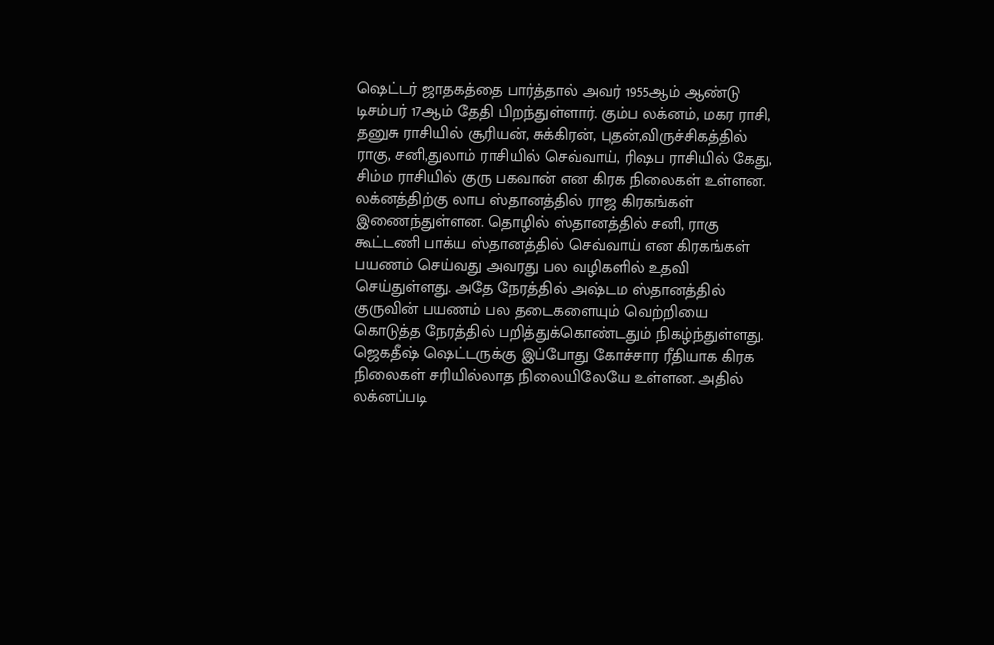ஷெட்டர் ஜாதகத்தை பார்த்தால் அவர் 1955ஆம் ஆண்டு டிசம்பர் 17ஆம் தேதி பிறந்துள்ளார். கும்ப லக்னம், மகர ராசி, தனுசு ராசியில் சூரியன், சுக்கிரன், புதன்,விருச்சிகத்தில் ராகு, சனி,துலாம் ராசியில் செவ்வாய், ரிஷப ராசியில் கேது, சிம்ம ராசியில் குரு பகவான் என கிரக நிலைகள் உள்ளன.
லக்னத்திற்கு லாப ஸ்தானத்தில் ராஜ கிரகங்கள் இணைந்துள்ளன. தொழில் ஸ்தானத்தில் சனி, ராகு கூட்டணி பாக்ய ஸ்தானத்தில் செவ்வாய் என கிரகங்கள் பயணம் செய்வது அவரது பல வழிகளில் உதவி செய்துள்ளது. அதே நேரத்தில் அஷ்டம ஸ்தானத்தில் குருவின் பயணம் பல தடைகளையும் வெற்றியை கொடுத்த நேரத்தில் பறித்துக்கொண்டதும் நிகழ்ந்துள்ளது.
ஜெகதீஷ் ஷெட்டருக்கு இப்போது கோச்சார ரீதியாக கிரக நிலைகள் சரியில்லாத நிலையிலேயே உள்ளன. அதில் லக்னப்படி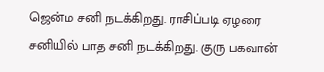ஜென்ம சனி நடக்கிறது. ராசிப்படி ஏழரை சனியில் பாத சனி நடக்கிறது. குரு பகவான்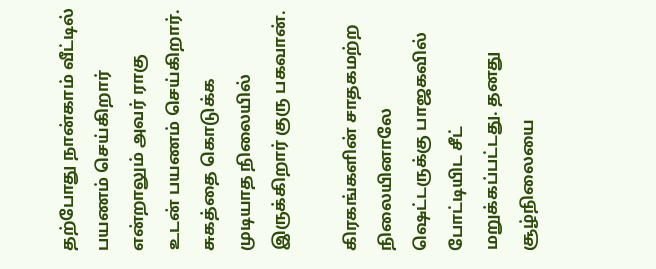தற்போது நான்காம் வீட்டில் பயணம் செய்கிறார் என்றாலும் அவர் ராகு உடன் பயணம் செய்கிறார். சுகத்தை கொடுக்க முடியாத நிலையில் இருக்கிறார் குரு பகவான்.

கிரகங்களின் சாதகமற்ற நிலையினாலே ஷெட்டருக்கு பாஜகவில் போட்டியிட சீட் மறுக்கப்பட்டது. தனது சூழ்நிலையை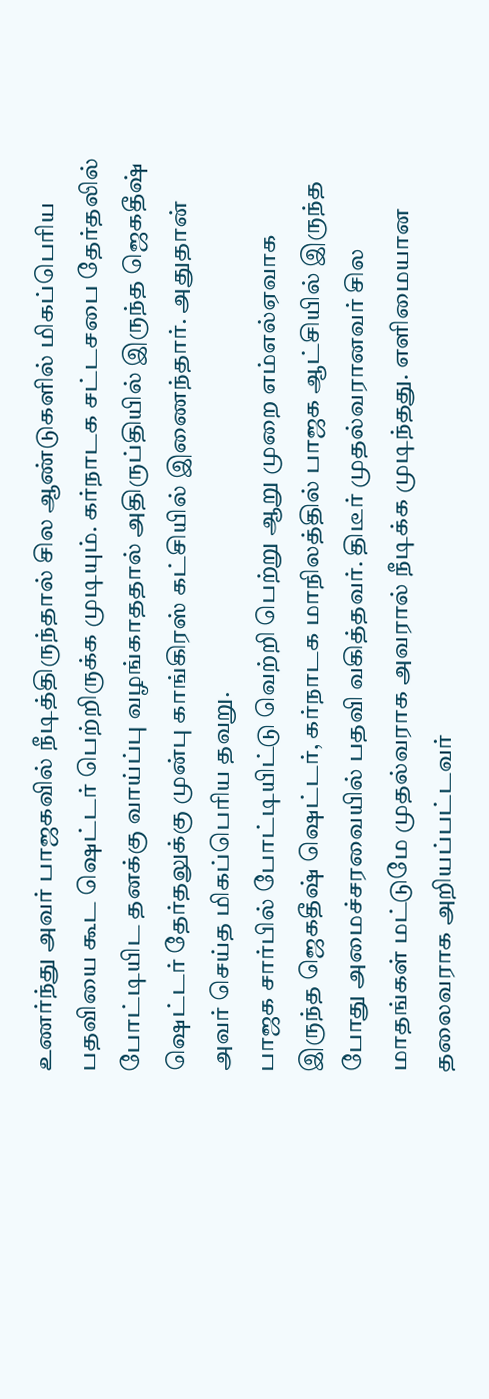உணர்ந்து அவர் பாஜகவில் நீடித்திருந்தால் சில ஆண்டுகளில் மிகப்பெரிய பதவியை கூட ஷெட்டர் பெற்றிருக்க முடியும். கர்நாடக சட்டசபை தேர்தலில் போட்டியிட தனக்கு வாய்ப்பு வழங்காததால் அதிருப்தியில் இருந்த ஜெகதீஷ் ஷெட்டர் தேர்தலுக்கு முன்பு காங்கிரஸ் கட்சியில் இணைந்தார். அதுதான் அவர் செய்த மிகப்பெரிய தவறு.
பாஜக சார்பில் போட்டியிட்டு வெற்றி பெற்று ஆறு முறை எம்எல்ஏவாக இருந்த ஜெகதீஷ் ஷெட்டர், கர்நாடக மாநிலத்தில் பாஜக ஆட்சியில் இருந்த போது அமைச்சரவையில் பதவி வகித்தவர். திடீர் முதல்வரானவர் சில மாதங்கள் மட்டுமே முதல்வராக அவரால் நீடிக்க முடிந்தது. எளிமையான தலைவராக அறியப்பட்டவர்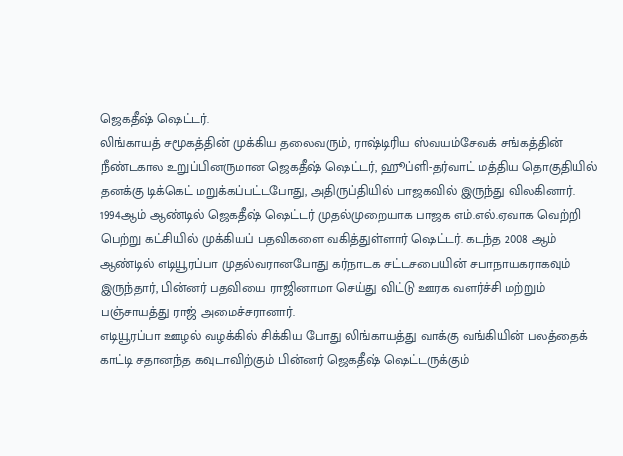ஜெகதீஷ் ஷெட்டர்.
லிங்காயத் சமூகத்தின் முக்கிய தலைவரும், ராஷ்டிரிய ஸ்வயம்சேவக் சங்கத்தின் நீண்டகால உறுப்பினருமான ஜெகதீஷ் ஷெட்டர், ஹூப்ளி-தர்வாட் மத்திய தொகுதியில் தனக்கு டிக்கெட் மறுக்கப்பட்டபோது, அதிருப்தியில் பாஜகவில் இருந்து விலகினார்.
1994ஆம் ஆண்டில் ஜெகதீஷ் ஷெட்டர் முதல்முறையாக பாஜக எம்.எல்.ஏவாக வெற்றி பெற்று கட்சியில் முக்கியப் பதவிகளை வகித்துள்ளார் ஷெட்டர். கடந்த 2008 ஆம் ஆண்டில் எடியூரப்பா முதல்வரானபோது கர்நாடக சட்டசபையின் சபாநாயகராகவும் இருந்தார், பின்னர் பதவியை ராஜினாமா செய்து விட்டு ஊரக வளர்ச்சி மற்றும் பஞ்சாயத்து ராஜ் அமைச்சரானார்.
எடியூரப்பா ஊழல் வழக்கில் சிக்கிய போது லிங்காயத்து வாக்கு வங்கியின் பலத்தைக் காட்டி சதானந்த கவுடாவிற்கும் பின்னர் ஜெகதீஷ் ஷெட்டருக்கும்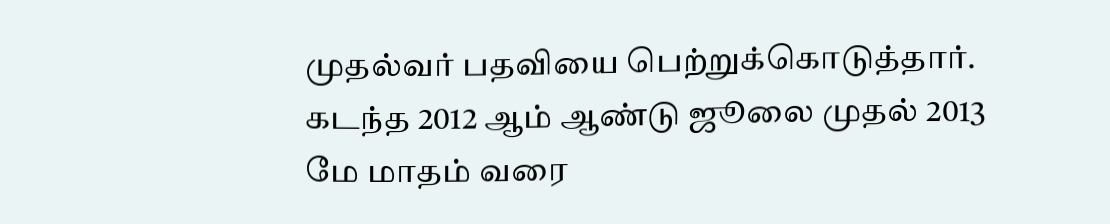முதல்வர் பதவியை பெற்றுக்கொடுத்தார். கடந்த 2012 ஆம் ஆண்டு ஜூலை முதல் 2013 மே மாதம் வரை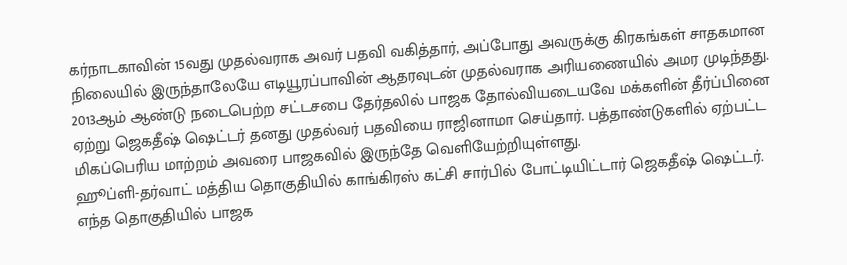கர்நாடகாவின் 15வது முதல்வராக அவர் பதவி வகித்தார், அப்போது அவருக்கு கிரகங்கள் சாதகமான நிலையில் இருந்தாலேயே எடியூரப்பாவின் ஆதரவுடன் முதல்வராக அரியணையில் அமர முடிந்தது. 2013ஆம் ஆண்டு நடைபெற்ற சட்டசபை தேர்தலில் பாஜக தோல்வியடையவே மக்களின் தீர்ப்பினை ஏற்று ஜெகதீஷ் ஷெட்டர் தனது முதல்வர் பதவியை ராஜினாமா செய்தார். பத்தாண்டுகளில் ஏற்பட்ட மிகப்பெரிய மாற்றம் அவரை பாஜகவில் இருந்தே வெளியேற்றியுள்ளது.
ஹூப்ளி-தர்வாட் மத்திய தொகுதியில் காங்கிரஸ் கட்சி சார்பில் போட்டியிட்டார் ஜெகதீஷ் ஷெட்டர். எந்த தொகுதியில் பாஜக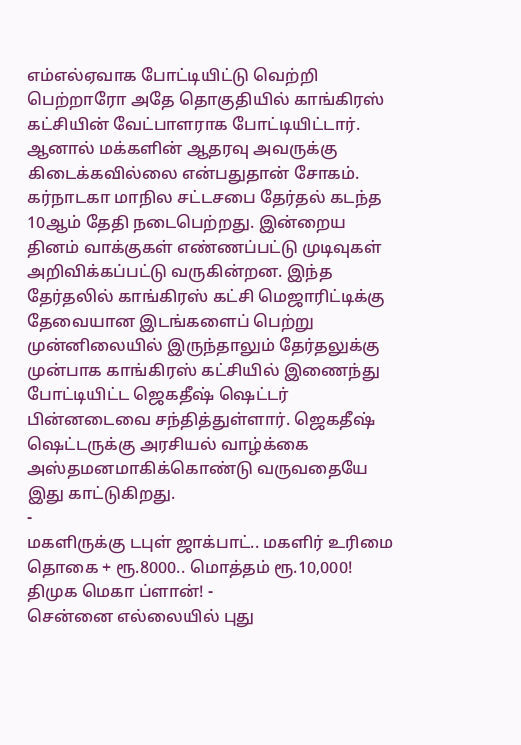எம்எல்ஏவாக போட்டியிட்டு வெற்றி பெற்றாரோ அதே தொகுதியில் காங்கிரஸ் கட்சியின் வேட்பாளராக போட்டியிட்டார். ஆனால் மக்களின் ஆதரவு அவருக்கு கிடைக்கவில்லை என்பதுதான் சோகம்.
கர்நாடகா மாநில சட்டசபை தேர்தல் கடந்த 10ஆம் தேதி நடைபெற்றது. இன்றைய தினம் வாக்குகள் எண்ணப்பட்டு முடிவுகள் அறிவிக்கப்பட்டு வருகின்றன. இந்த தேர்தலில் காங்கிரஸ் கட்சி மெஜாரிட்டிக்கு தேவையான இடங்களைப் பெற்று முன்னிலையில் இருந்தாலும் தேர்தலுக்கு முன்பாக காங்கிரஸ் கட்சியில் இணைந்து போட்டியிட்ட ஜெகதீஷ் ஷெட்டர் பின்னடைவை சந்தித்துள்ளார். ஜெகதீஷ் ஷெட்டருக்கு அரசியல் வாழ்க்கை அஸ்தமனமாகிக்கொண்டு வருவதையே இது காட்டுகிறது.
-
மகளிருக்கு டபுள் ஜாக்பாட்.. மகளிர் உரிமை தொகை + ரூ.8000.. மொத்தம் ரூ.10,000! திமுக மெகா ப்ளான்! -
சென்னை எல்லையில் புது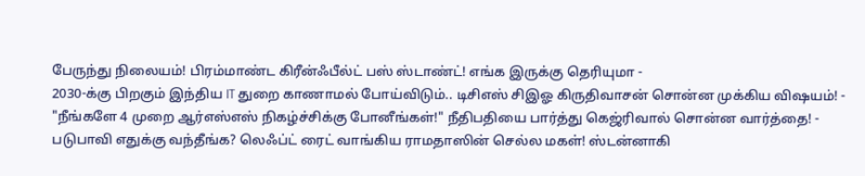பேருந்து நிலையம்! பிரம்மாண்ட கிரீன்ஃபீல்ட் பஸ் ஸ்டாண்ட்! எங்க இருக்கு தெரியுமா -
2030-க்கு பிறகும் இந்திய IT துறை காணாமல் போய்விடும்.. டிசிஎஸ் சிஇஓ கிருதிவாசன் சொன்ன முக்கிய விஷயம்! -
"நீங்களே 4 முறை ஆர்எஸ்எஸ் நிகழ்ச்சிக்கு போனீங்கள்!" நீதிபதியை பார்த்து கெஜ்ரிவால் சொன்ன வார்த்தை! -
படுபாவி எதுக்கு வந்தீங்க? லெஃப்ட் ரைட் வாங்கிய ராமதாஸின் செல்ல மகள்! ஸ்டன்னாகி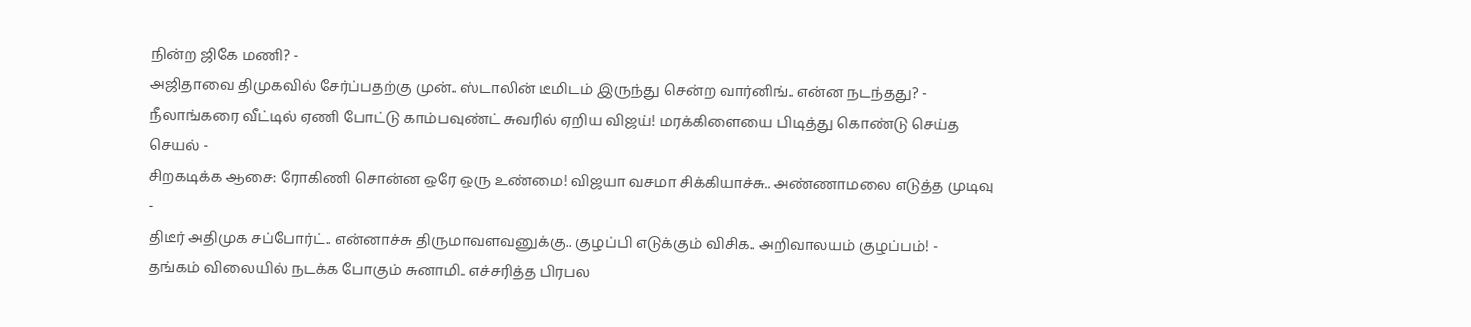நின்ற ஜிகே மணி? -
அஜிதாவை திமுகவில் சேர்ப்பதற்கு முன்.. ஸ்டாலின் டீமிடம் இருந்து சென்ற வார்னிங்.. என்ன நடந்தது? -
நீலாங்கரை வீட்டில் ஏணி போட்டு காம்பவுண்ட் சுவரில் ஏறிய விஜய்! மரக்கிளையை பிடித்து கொண்டு செய்த செயல் -
சிறகடிக்க ஆசை: ரோகிணி சொன்ன ஒரே ஒரு உண்மை! விஜயா வசமா சிக்கியாச்சு.. அண்ணாமலை எடுத்த முடிவு -
திடீர் அதிமுக சப்போர்ட்.. என்னாச்சு திருமாவளவனுக்கு.. குழப்பி எடுக்கும் விசிக.. அறிவாலயம் குழப்பம்! -
தங்கம் விலையில் நடக்க போகும் சுனாமி.. எச்சரித்த பிரபல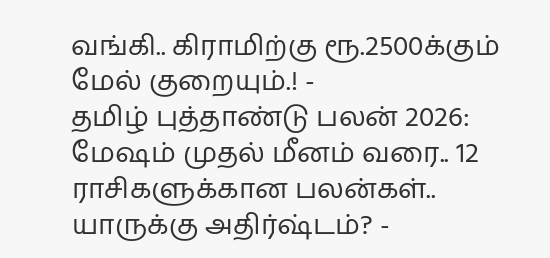வங்கி.. கிராமிற்கு ரூ.2500க்கும் மேல் குறையும்.! -
தமிழ் புத்தாண்டு பலன் 2026: மேஷம் முதல் மீனம் வரை.. 12 ராசிகளுக்கான பலன்கள்.. யாருக்கு அதிர்ஷ்டம்? -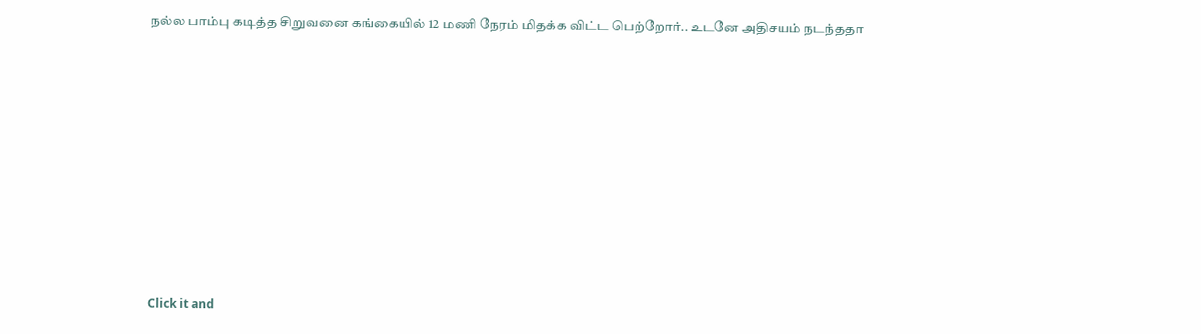நல்ல பாம்பு கடித்த சிறுவனை கங்கையில் 12 மணி நேரம் மிதக்க விட்ட பெற்றோர்.. உடனே அதிசயம் நடந்ததா












Click it and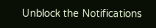Unblock the Notifications